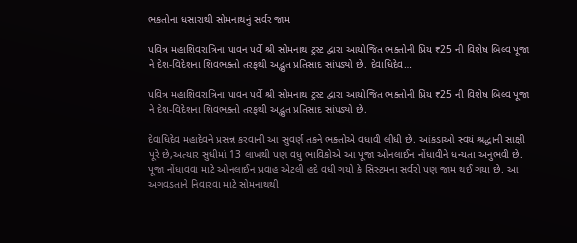ભકતોના ધસારાથી સોમનાથનું સર્વર જામ

પવિત્ર મહાશિવરાત્રિના પાવન પર્વે શ્રી સોમનાથ ટ્રસ્ટ દ્વારા આયોજિત ભક્તોની પ્રિય ₹25 ની વિશેષ બિલ્વ પૂજા ને દેશ-વિદેશના શિવભક્તો તરફથી અદ્ભુત પ્રતિસાદ સાંપડ્યો છે. દેવાધિદેવ…

પવિત્ર મહાશિવરાત્રિના પાવન પર્વે શ્રી સોમનાથ ટ્રસ્ટ દ્વારા આયોજિત ભક્તોની પ્રિય ₹25 ની વિશેષ બિલ્વ પૂજા ને દેશ-વિદેશના શિવભક્તો તરફથી અદ્ભુત પ્રતિસાદ સાંપડ્યો છે.

દેવાધિદેવ મહાદેવને પ્રસન્ન કરવાની આ સુવર્ણ તકને ભક્તોએ વધાવી લીધી છે. આંકડાઓ સ્વયં શ્રદ્ધાની સાક્ષી પૂરે છે,અત્યાર સુધીમાં 13 લાખથી પણ વધુ ભાવિકોએ આ પૂજા ઓનલાઈન નોંધાવીને ધન્યતા અનુભવી છે.
પૂજા નોંધાવવા માટે ઓનલાઈન પ્રવાહ એટલી હદે વધી ગયો કે સિસ્ટમના સર્વરો પણ જામ થઈ ગયા છે. આ અગવડતાને નિવારવા માટે સોમનાથથી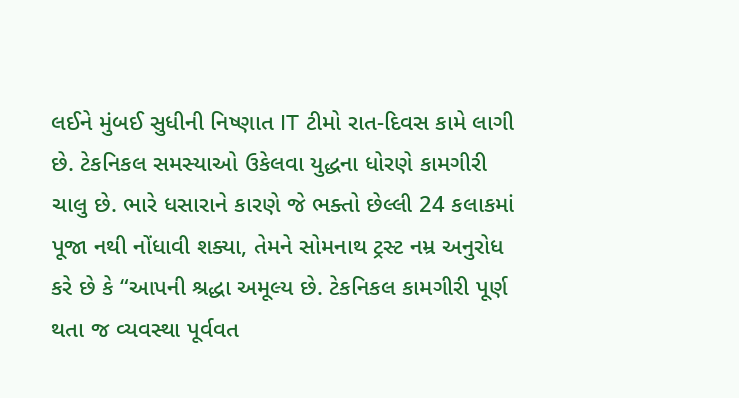લઈને મુંબઈ સુધીની નિષ્ણાત IT ટીમો રાત-દિવસ કામે લાગી છે. ટેકનિકલ સમસ્યાઓ ઉકેલવા યુદ્ધના ધોરણે કામગીરી ચાલુ છે. ભારે ધસારાને કારણે જે ભક્તો છેલ્લી 24 કલાકમાં પૂજા નથી નોંધાવી શક્યા, તેમને સોમનાથ ટ્રસ્ટ નમ્ર અનુરોધ કરે છે કે “આપની શ્રદ્ધા અમૂલ્ય છે. ટેકનિકલ કામગીરી પૂર્ણ થતા જ વ્યવસ્થા પૂર્વવત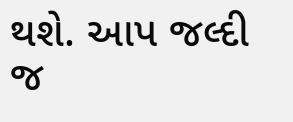થશે. આપ જલ્દી જ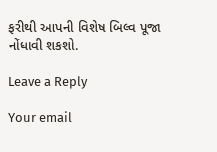ફરીથી આપની વિશેષ બિલ્વ પૂજા નોંધાવી શકશો.

Leave a Reply

Your email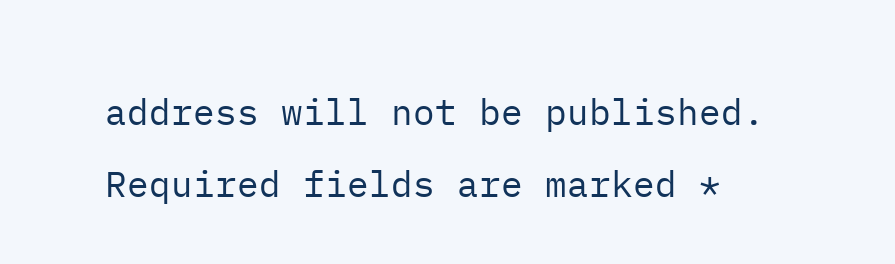address will not be published. Required fields are marked *